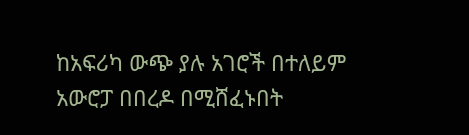ከአፍሪካ ውጭ ያሉ አገሮች በተለይም አውሮፓ በበረዶ በሚሸፈኑበት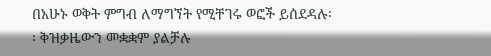በአሁኑ ወቅት ምግብ ለማግኘት የሚቸገሩ ወፎች ይሰደዳሉ፡፡ ቅዝቃዜውን መቋቋም ያልቻሉ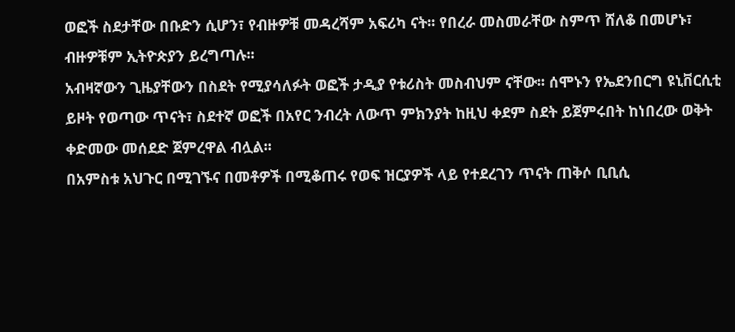ወፎች ስደታቸው በቡድን ሲሆን፣ የብዙዎቹ መዳረሻም አፍሪካ ናት፡፡ የበረራ መስመራቸው ስምጥ ሸለቆ በመሆኑ፣ ብዙዎቹም ኢትዮጵያን ይረግጣሉ፡፡
አብዛኛውን ጊዜያቸውን በስደት የሚያሳለፉት ወፎች ታዲያ የቱሪስት መስብህም ናቸው፡፡ ሰሞኑን የኤደንበርግ ዩኒቨርሲቲ ይዞት የወጣው ጥናት፣ ስደተኛ ወፎች በአየር ንብረት ለውጥ ምክንያት ከዚህ ቀደም ስደት ይጀምሩበት ከነበረው ወቅት ቀድመው መሰደድ ጀምረዋል ብሏል፡፡
በአምስቱ አህጉር በሚገኙና በመቶዎች በሚቆጠሩ የወፍ ዝርያዎች ላይ የተደረገን ጥናት ጠቅሶ ቢቢሲ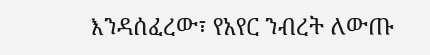እንዳሰፈረው፣ የአየር ንብረት ለውጡ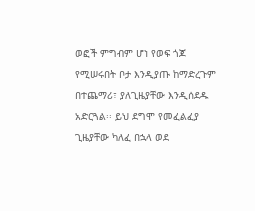ወፎች ምግብም ሆነ የወፍ ጎጆ የሚሠሩበት ቦታ እንዲያጡ ከማድረጉም በተጨማሪ፣ ያለጊዜያቸው እንዲሰደዱ አድርጓል፡፡ ይህ ደግሞ የመፈልፈያ ጊዜያቸው ካለፈ በኋላ ወደ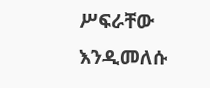ሥፍራቸው እንዲመለሱ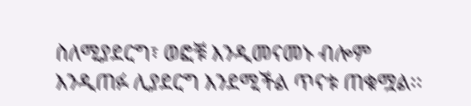ስለሚያደርግ፣ ወፎቹ እንዲመናመኑ ብሎም እንዲጠፉ ሊያደርግ እንደሚችል ጥናቱ ጠቁሟል፡፡